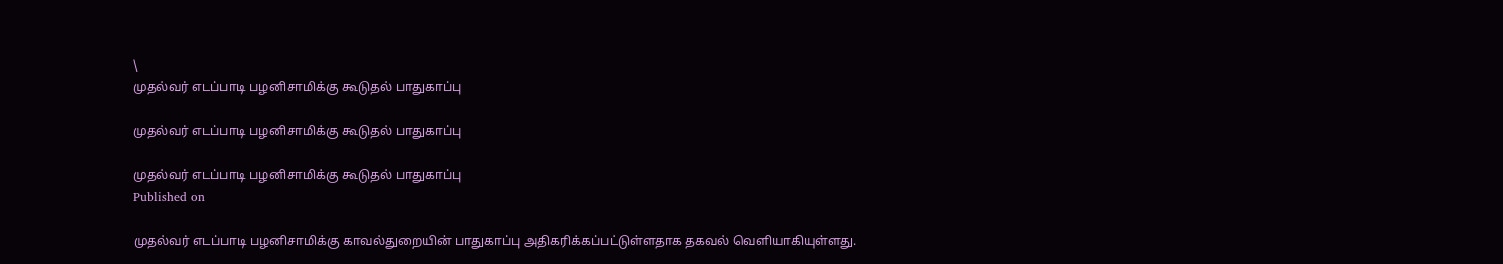\
முதல்வர் எடப்பாடி பழனிசாமிக்கு கூடுதல் பாதுகாப்பு

முதல்வர் எடப்பாடி பழனிசாமிக்கு கூடுதல் பாதுகாப்பு

முதல்வர் எடப்பாடி பழனிசாமிக்கு கூடுதல் பாதுகாப்பு
Published on

முதல்வர் எடப்பாடி பழனிசாமிக்கு காவல்துறையின் பாதுகாப்பு அதிகரிக்கப்பட்டுள்ளதாக தகவல் வெளியாகியுள்ளது.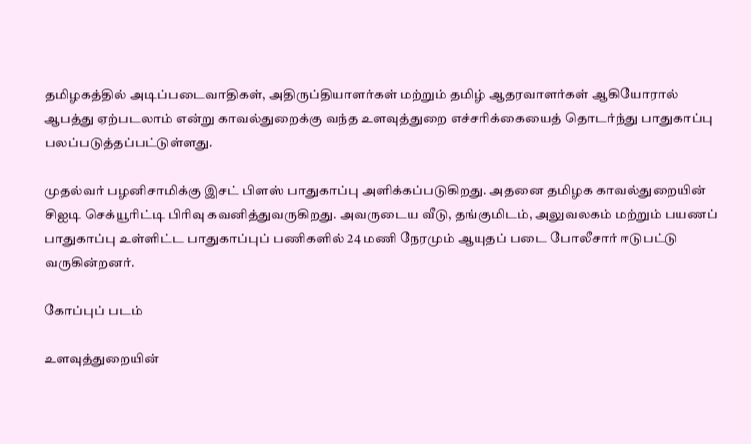தமிழகத்தில் அடிப்படைவாதிகள், அதிருப்தியாளர்கள் மற்றும் தமிழ் ஆதரவாளர்கள் ஆகியோரால் ஆபத்து ஏற்படலாம் என்று காவல்துறைக்கு வந்த உளவுத்துறை எச்சரிக்கையைத் தொடர்ந்து பாதுகாப்பு பலப்படுத்தப்பட்டுள்ளது.

முதல்வர் பழனிசாமிக்கு இசட் பிளஸ் பாதுகாப்பு அளிக்கப்படுகிறது. அதனை தமிழக காவல்துறையின் சிஐடி செக்யூரிட்டி பிரிவு கவனித்துவருகிறது. அவருடைய வீடு, தங்குமிடம், அலுவலகம் மற்றும் பயணப் பாதுகாப்பு உள்ளிட்ட பாதுகாப்புப் பணிகளில் 24 மணி நேரமும் ஆயுதப் படை போலீசார் ஈடுபட்டு வருகின்றனர்.

கோப்புப் படம்

உளவுத்துறையின்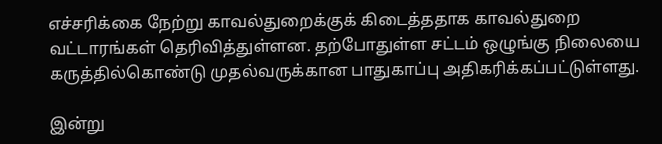எச்சரிக்கை நேற்று காவல்துறைக்குக் கிடைத்ததாக காவல்துறை வட்டாரங்கள் தெரிவித்துள்ளன. தற்போதுள்ள சட்டம் ஒழுங்கு நிலையை கருத்தில்கொண்டு முதல்வருக்கான பாதுகாப்பு அதிகரிக்கப்பட்டுள்ளது.

இன்று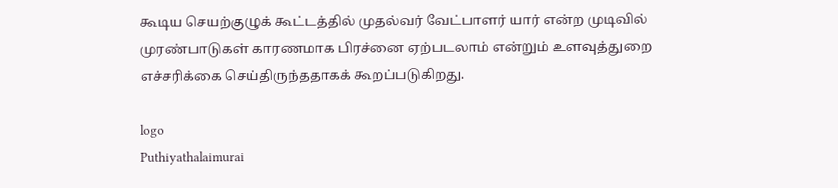கூடிய செயற்குழுக் கூட்டத்தில் முதல்வர் வேட்பாளர் யார் என்ற முடிவில் முரண்பாடுகள் காரணமாக பிரச்னை ஏற்படலாம் என்றும் உளவுத்துறை எச்சரிக்கை செய்திருந்ததாகக் கூறப்படுகிறது.

logo
Puthiyathalaimurai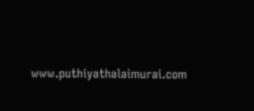www.puthiyathalaimurai.com